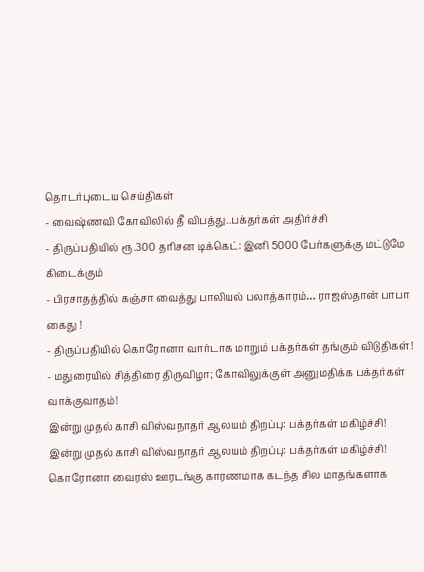தொடர்புடைய செய்திகள்
- வைஷ்ணவி கோவிலில் தீ விபத்து..பக்தர்கள் அதிர்ச்சி
- திருப்பதியில் ரூ.300 தரிசன டிக்கெட்: இனி 5000 பேர்களுக்கு மட்டுமே கிடைக்கும்
- பிரசாதத்தில் கஞ்சா வைத்து பாலியல் பலாத்காரம்… ராஜஸ்தான் பாபா கைது !
- திருப்பதியில் கொரோனா வார்டாக மாறும் பக்தர்கள் தங்கும் விடுதிகள்!
- மதுரையில் சித்திரை திருவிழா; கோவிலுக்குள் அனுமதிக்க பக்தர்கள் வாக்குவாதம்!
இன்று முதல் காசி விஸ்வநாதர் ஆலயம் திறப்பு: பக்தர்கள் மகிழ்ச்சி!
இன்று முதல் காசி விஸ்வநாதர் ஆலயம் திறப்பு: பக்தர்கள் மகிழ்ச்சி!
கொரோனா வைரஸ் ஊரடங்கு காரணமாக கடந்த சில மாதங்களாக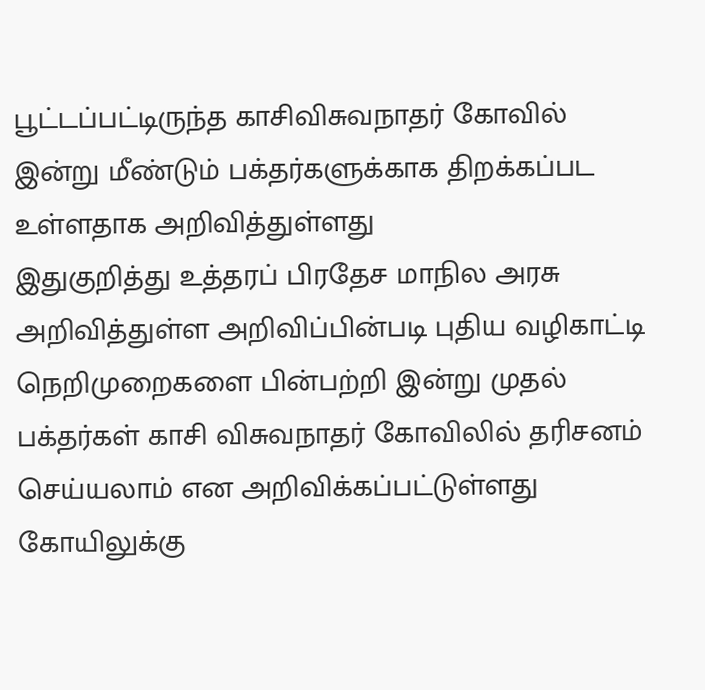பூட்டப்பட்டிருந்த காசிவிசுவநாதர் கோவில் இன்று மீண்டும் பக்தர்களுக்காக திறக்கப்பட உள்ளதாக அறிவித்துள்ளது
இதுகுறித்து உத்தரப் பிரதேச மாநில அரசு அறிவித்துள்ள அறிவிப்பின்படி புதிய வழிகாட்டி நெறிமுறைகளை பின்பற்றி இன்று முதல் பக்தர்கள் காசி விசுவநாதர் கோவிலில் தரிசனம் செய்யலாம் என அறிவிக்கப்பட்டுள்ளது
கோயிலுக்கு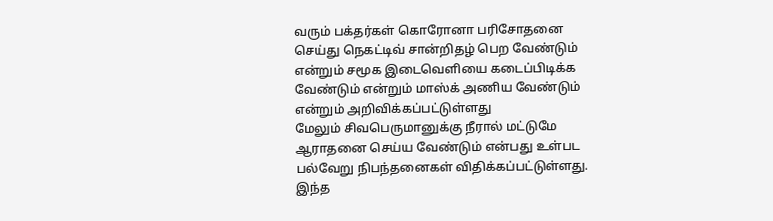வரும் பக்தர்கள் கொரோனா பரிசோதனை செய்து நெகட்டிவ் சான்றிதழ் பெற வேண்டும் என்றும் சமூக இடைவெளியை கடைப்பிடிக்க வேண்டும் என்றும் மாஸ்க் அணிய வேண்டும் என்றும் அறிவிக்கப்பட்டுள்ளது
மேலும் சிவபெருமானுக்கு நீரால் மட்டுமே ஆராதனை செய்ய வேண்டும் என்பது உள்பட பல்வேறு நிபந்தனைகள் விதிக்கப்பட்டுள்ளது. இந்த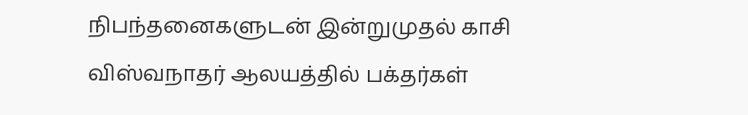நிபந்தனைகளுடன் இன்றுமுதல் காசி விஸ்வநாதர் ஆலயத்தில் பக்தர்கள்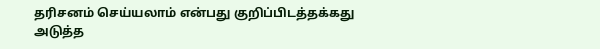தரிசனம் செய்யலாம் என்பது குறிப்பிடத்தக்கது
அடுத்த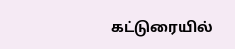கட்டுரையில்